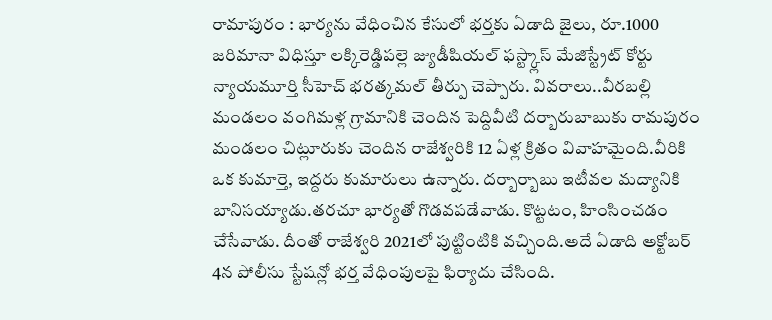రామాపురం : భార్యను వేధించిన కేసులో భర్తకు ఏడాది జైలు, రూ.1000 జరిమానా విధిస్తూ లక్కిరెడ్డిపల్లె జ్యుడీషియల్ ఫస్ట్క్లాస్ మేజిస్ట్రేట్ కోర్టు న్యాయమూర్తి సీహెచ్ భరత్కమల్ తీర్పు చెప్పారు. వివరాలు..వీరబల్లి మండలం వంగిమళ్ల గ్రామానికి చెందిన పెద్దివీటి దర్బారుబాబుకు రామపురం మండలం చిట్లూరుకు చెందిన రాజేశ్వరికి 12 ఏళ్ల క్రితం వివాహమైంది.వీరికి ఒక కుమార్తె, ఇద్దరు కుమారులు ఉన్నారు. దర్బార్బాబు ఇటీవల మద్యానికి బానిసయ్యాడు.తరచూ భార్యతో గొడవపడేవాడు. కొట్టటం, హింసించడం చేసేవాడు. దీంతో రాజేశ్వరి 2021లో పుట్టింటికి వచ్చింది.అదే ఏడాది అక్టోబర్ 4న పోలీసు స్టేషన్లో భర్త వేధింపులపై ఫిర్యాదు చేసింది.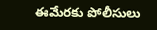ఈమేరకు పోలీసులు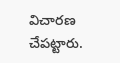విచారణ చేపట్టారు.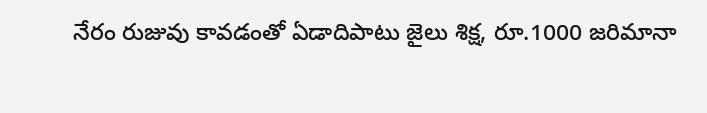నేరం రుజువు కావడంతో ఏడాదిపాటు జైలు శిక్ష, రూ.1000 జరిమానా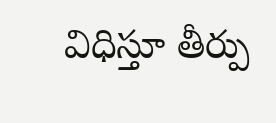విధిస్తూ తీర్పు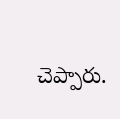చెప్పారు.